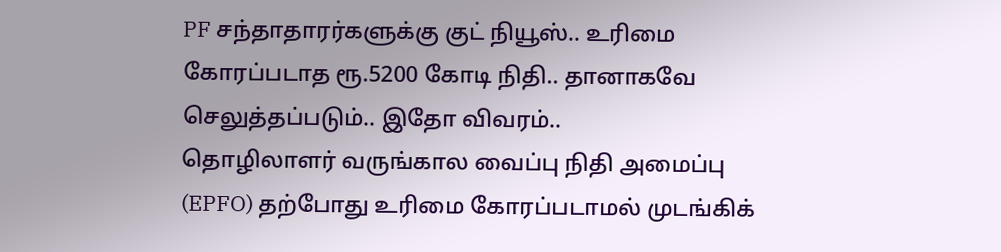PF சந்தாதாரர்களுக்கு குட் நியூஸ்.. உரிமை கோரப்படாத ரூ.5200 கோடி நிதி.. தானாகவே செலுத்தப்படும்.. இதோ விவரம்..
தொழிலாளர் வருங்கால வைப்பு நிதி அமைப்பு (EPFO) தற்போது உரிமை கோரப்படாமல் முடங்கிக்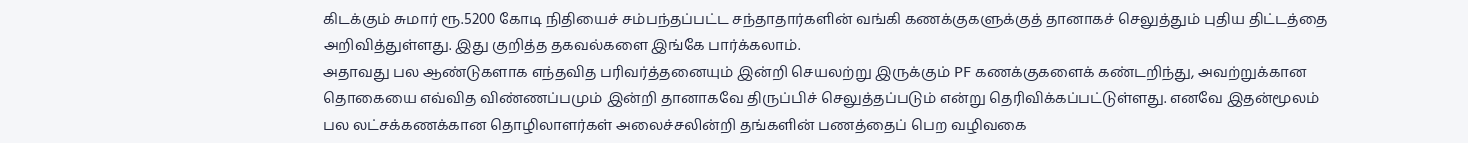கிடக்கும் சுமார் ரூ.5200 கோடி நிதியைச் சம்பந்தப்பட்ட சந்தாதார்களின் வங்கி கணக்குகளுக்குத் தானாகச் செலுத்தும் புதிய திட்டத்தை அறிவித்துள்ளது. இது குறித்த தகவல்களை இங்கே பார்க்கலாம்.
அதாவது பல ஆண்டுகளாக எந்தவித பரிவர்த்தனையும் இன்றி செயலற்று இருக்கும் PF கணக்குகளைக் கண்டறிந்து, அவற்றுக்கான தொகையை எவ்வித விண்ணப்பமும் இன்றி தானாகவே திருப்பிச் செலுத்தப்படும் என்று தெரிவிக்கப்பட்டுள்ளது. எனவே இதன்மூலம் பல லட்சக்கணக்கான தொழிலாளர்கள் அலைச்சலின்றி தங்களின் பணத்தைப் பெற வழிவகை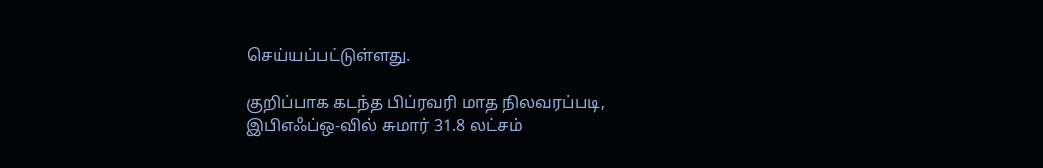செய்யப்பட்டுள்ளது.

குறிப்பாக கடந்த பிப்ரவரி மாத நிலவரப்படி, இபிஎஃப்ஒ-வில் சுமார் 31.8 லட்சம்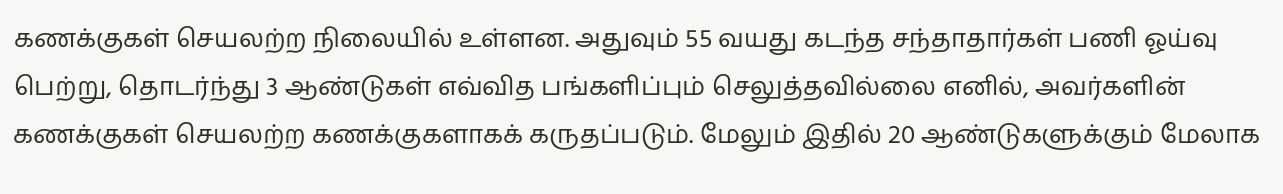கணக்குகள் செயலற்ற நிலையில் உள்ளன. அதுவும் 55 வயது கடந்த சந்தாதார்கள் பணி ஓய்வு பெற்று, தொடர்ந்து 3 ஆண்டுகள் எவ்வித பங்களிப்பும் செலுத்தவில்லை எனில், அவர்களின் கணக்குகள் செயலற்ற கணக்குகளாகக் கருதப்படும். மேலும் இதில் 20 ஆண்டுகளுக்கும் மேலாக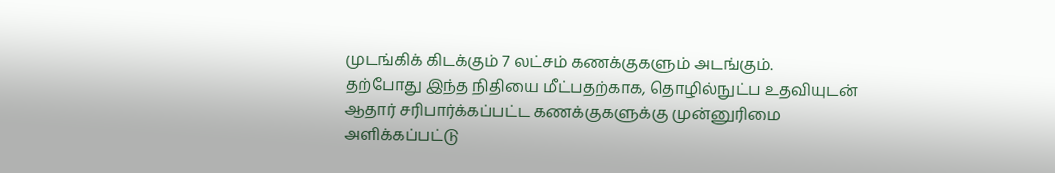முடங்கிக் கிடக்கும் 7 லட்சம் கணக்குகளும் அடங்கும்.
தற்போது இந்த நிதியை மீட்பதற்காக, தொழில்நுட்ப உதவியுடன் ஆதார் சரிபார்க்கப்பட்ட கணக்குகளுக்கு முன்னுரிமை அளிக்கப்பட்டு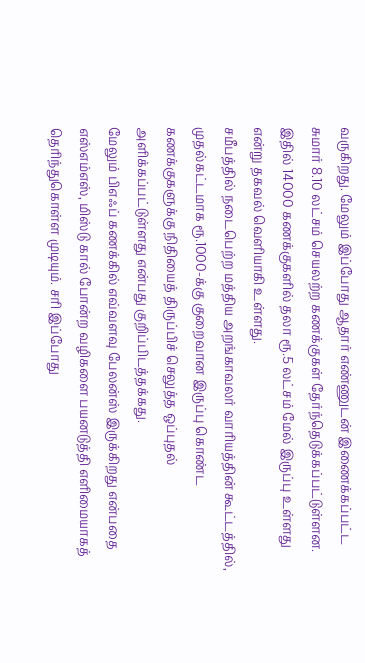வருகிறது. மேலும் இப்போது ஆதார் எண்ணுடன் இணைக்கப்பட்ட சுமார் 8.10 லட்சம் செயலற்ற கணக்குகள் தேர்ந்தெடுக்கப்பட்டுள்ளன. இதில் 14000 கணக்குகளில் தலா ரூ.5 லட்சம் மேல் இருப்பு உள்ளது என்று தகவல் வெளியாகி உள்ளது.
சமீபத்தில் நடைபெற்ற மத்திய அறங்காவலர் வாரியத்தின் கூட்டத்தில், முதல்கட்டமாக ரூ.1000-க்கு குறைவான இருப்பு கொண்ட கணக்குகளுக்கு நிதியைத் திருப்பிச் செலுத்த ஒப்புதல் அளிக்கப்பட்டுள்ளது என்பது குறிப்பிடத்தக்கது.
மேலும் பிஎஃப் கணக்கில் எவ்வளவு பேலன்ஸ் இருக்கிறது என்பதை எஸ்எம்எஸ், மிஸ்டு கால் போன்ற வழிகளை பயனடுத்தி எளிமையாகத் தெரிந்துகொள்ள முடியும். சரி இப்போது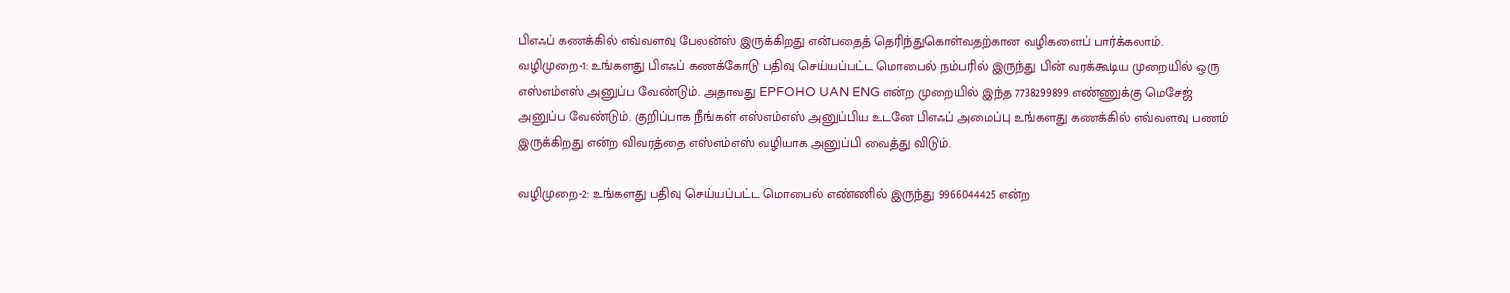பிஎஃப் கணக்கில் எவ்வளவு பேலன்ஸ் இருக்கிறது என்பதைத் தெரிந்துகொள்வதற்கான வழிகளைப் பார்க்கலாம்.
வழிமுறை-1: உங்களது பிஎஃப் கணக்கோடு பதிவு செய்யப்பட்ட மொபைல் நம்பரில் இருந்து பின் வரக்கூடிய முறையில் ஒரு எஸ்எம்எஸ் அனுப்ப வேண்டும். அதாவது EPFOHO UAN ENG என்ற முறையில் இந்த 7738299899 எண்ணுக்கு மெசேஜ் அனுப்ப வேண்டும். குறிப்பாக நீங்கள் எஸ்எம்எஸ் அனுப்பிய உடனே பிஎஃப் அமைப்பு உங்களது கணக்கில் எவ்வளவு பணம் இருக்கிறது என்ற விவரத்தை எஸ்எம்எஸ் வழியாக அனுப்பி வைத்து விடும்.

வழிமுறை-2: உங்களது பதிவு செய்யப்பட்ட மொபைல் எண்ணில் இருந்து 9966044425 என்ற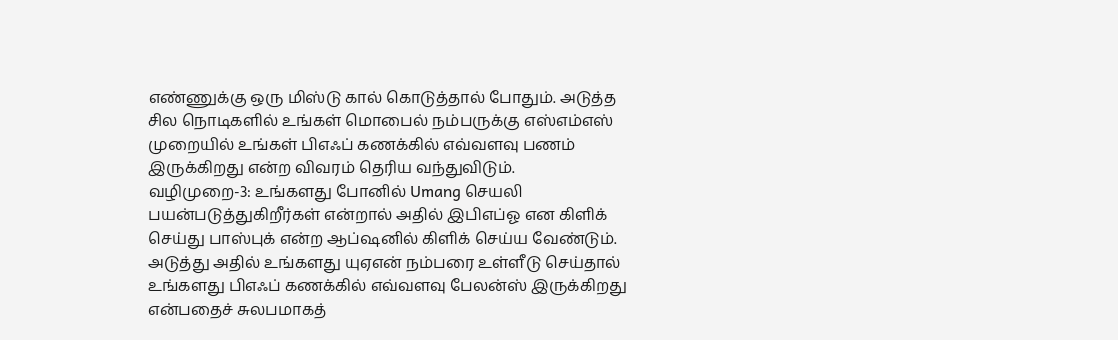எண்ணுக்கு ஒரு மிஸ்டு கால் கொடுத்தால் போதும். அடுத்த சில நொடிகளில் உங்கள் மொபைல் நம்பருக்கு எஸ்எம்எஸ் முறையில் உங்கள் பிஎஃப் கணக்கில் எவ்வளவு பணம் இருக்கிறது என்ற விவரம் தெரிய வந்துவிடும்.
வழிமுறை-3: உங்களது போனில் Umang செயலி பயன்படுத்துகிறீர்கள் என்றால் அதில் இபிஎப்ஓ என கிளிக் செய்து பாஸ்புக் என்ற ஆப்ஷனில் கிளிக் செய்ய வேண்டும். அடுத்து அதில் உங்களது யுஏஎன் நம்பரை உள்ளீடு செய்தால் உங்களது பிஎஃப் கணக்கில் எவ்வளவு பேலன்ஸ் இருக்கிறது என்பதைச் சுலபமாகத்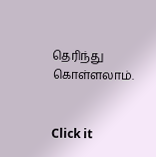தெரிந்து கொள்ளலாம்.


Click it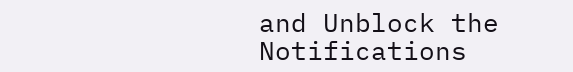and Unblock the Notifications